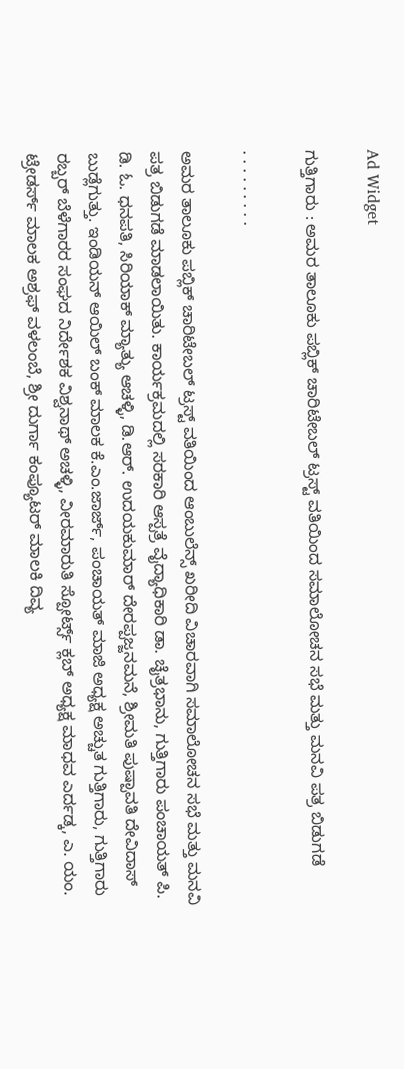Ad Widget

ಗುತ್ತಿಗಾರು : ಅಮರ ತಾಲೂಕು ಪಬ್ಲಿಕ್ ಚಾರಿಟೇಬಲ್ ಟ್ರಸ್ಟ್ ವತಿಯಿಂದ ಸಮಾಲೋಚನ ಸಭೆ ಮತ್ತು ಮನವಿ ಪತ್ರ ಬಿಡುಗಡೆ

. . . . . . . . .

ಅಮರ ತಾಲೂಕು ಪಬ್ಲಿಕ್ ಚಾರಿಟೇಬಲ್ ಟ್ರಸ್ಟ್ ವತಿಯಿಂದ ಆಂಬುಲೆನ್ಸ್ ಖರೀದಿ ವಿಚಾರವಾಗಿ ಸಮಾಲೋಚನ ಸಭೆ ಮತ್ತು ಮನವಿ ಪತ್ರ ಬಿಡುಗಡೆ ಮಾಡಲಾಯಿತು. ಕಾರ್ಯಕ್ರಮದಲ್ಲಿ ಸರಕಾರಿ ಆಸ್ಪತ್ರೆ ವೈದ್ಯಾಧಿಕಾರಿ ಡಾ. ಚೈತ್ರಭಾನು, ಗುತ್ತಿಗಾರು ಪಂಚಾಯತ್ ಪಿ. ಡಿ. ಓ. ಧನಪತಿ, ಸಿರಿಯಾಕ್ ಮ್ಯಾತ್ಯು ಆಚಳ್ಳಿ, ಡಿ.ಆರ್. ಉದಯಕುಮಾರ್ ದೇರಪ್ಪಜ್ಜನಮನೆ, ಶ್ರೀಮತಿ ಪುಷ್ಪಾವತಿ ದೇವಿದಾಸ್ ಬುಡ್ಲೆಗುತ್ತು. ಇಂಡಿಯನ್ ಆಯಿಲ್ ಬಂಕ್ ಮಾಲಕ ಕೆ.ಎಂ.ಜಾರ್ಜ್, ಪಂಚಾಯತ್ ಮಾಜಿ ಅಧ್ಯಕ್ಷ ಅಚ್ಚುತ ಗುತ್ತಿಗಾರು, ಗುತ್ತಿಗಾರು ರಬ್ಬರ್ ಬೆಳೆಗಾರರ ಸಂಘದ ನಿರ್ದೇಶಕ ವಿಶ್ವನಾಥ್ ಅಚಳ್ಳಿ, ವೀರಮಾರುತಿ ಸ್ಪೋರ್ಟ್ಸ್ ಕ್ಲಬ್ ಅಧ್ಯಕ್ಷ ಮಾಧವ ಎರ್ದಡ್ಕ, ಎ. ಯಂ. ಟ್ರೇಡರ್ಸ್ ಮಾಲಕ ಅಶ್ರಫ್ ವಳಲಂಬೆ, ಶ್ರೀ ದುರ್ಗಾ ಕಂಪ್ಯೂಟರ್ ಮಾಲಕಿ ದಿವ್ಯ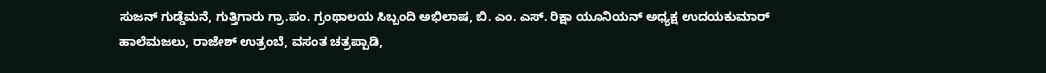ಸುಜನ್ ಗುಡ್ಡೆಮನೆ, ಗುತ್ತಿಗಾರು ಗ್ರಾ.ಪಂ. ಗ್ರಂಥಾಲಯ ಸಿಬ್ಬಂದಿ ಅಭಿಲಾಷ, ಬಿ. ಎಂ. ಎಸ್. ರಿಕ್ಷಾ ಯೂನಿಯನ್ ಅಧ್ಯಕ್ಷ ಉದಯಕುಮಾರ್ ಹಾಲೆಮಜಲು, ರಾಜೇಶ್ ಉತ್ರಂಬೆ, ವಸಂತ ಚತ್ರಪ್ಪಾಡಿ,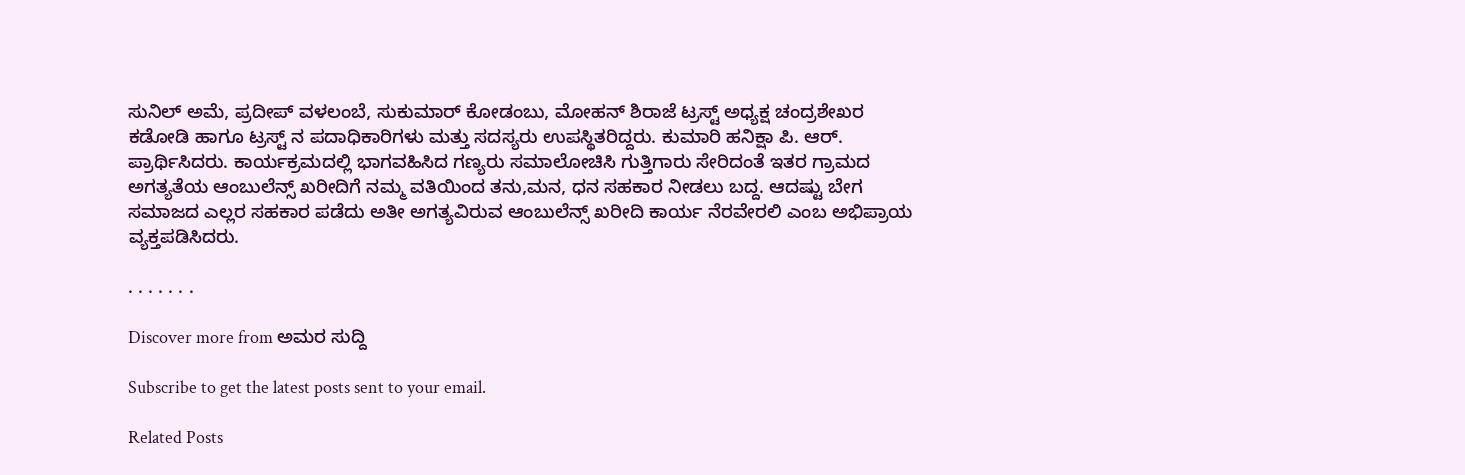ಸುನಿಲ್ ಅಮೆ, ಪ್ರದೀಪ್ ವಳಲಂಬೆ, ಸುಕುಮಾರ್ ಕೋಡಂಬು, ಮೋಹನ್ ಶಿರಾಜೆ ಟ್ರಸ್ಟ್ ಅಧ್ಯಕ್ಷ ಚಂದ್ರಶೇಖರ ಕಡೋಡಿ ಹಾಗೂ ಟ್ರಸ್ಟ್ ನ ಪದಾಧಿಕಾರಿಗಳು ಮತ್ತು ಸದಸ್ಯರು ಉಪಸ್ಥಿತರಿದ್ದರು. ಕುಮಾರಿ ಹನಿಕ್ಷಾ ಪಿ. ಆರ್. ಪ್ರಾರ್ಥಿಸಿದರು. ಕಾರ್ಯಕ್ರಮದಲ್ಲಿ ಭಾಗವಹಿಸಿದ ಗಣ್ಯರು ಸಮಾಲೋಚಿಸಿ ಗುತ್ತಿಗಾರು ಸೇರಿದಂತೆ ಇತರ ಗ್ರಾಮದ ಅಗತ್ಯತೆಯ ಆಂಬುಲೆನ್ಸ್ ಖರೀದಿಗೆ ನಮ್ಮ ವತಿಯಿಂದ ತನು,ಮನ, ಧನ ಸಹಕಾರ ನೀಡಲು ಬದ್ದ. ಆದಷ್ಟು ಬೇಗ ಸಮಾಜದ ಎಲ್ಲರ ಸಹಕಾರ ಪಡೆದು ಅತೀ ಅಗತ್ಯವಿರುವ ಆಂಬುಲೆನ್ಸ್ ಖರೀದಿ ಕಾರ್ಯ ನೆರವೇರಲಿ ಎಂಬ ಅಭಿಪ್ರಾಯ ವ್ಯಕ್ತಪಡಿಸಿದರು.

. . . . . . .

Discover more from ಅಮರ ಸುದ್ದಿ

Subscribe to get the latest posts sent to your email.

Related Posts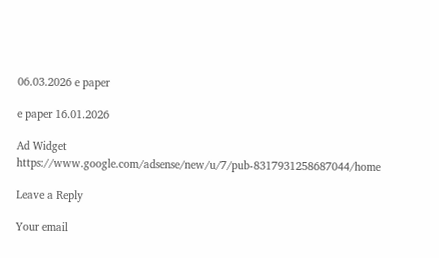06.03.2026 e paper

e paper 16.01.2026

Ad Widget
https://www.google.com/adsense/new/u/7/pub-8317931258687044/home

Leave a Reply

Your email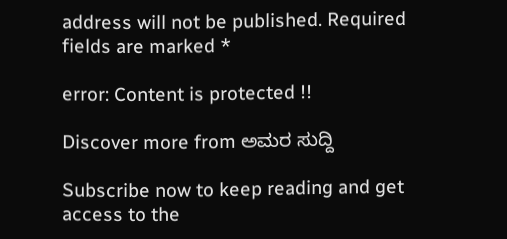address will not be published. Required fields are marked *

error: Content is protected !!

Discover more from ಅಮರ ಸುದ್ದಿ

Subscribe now to keep reading and get access to the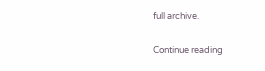full archive.

Continue reading